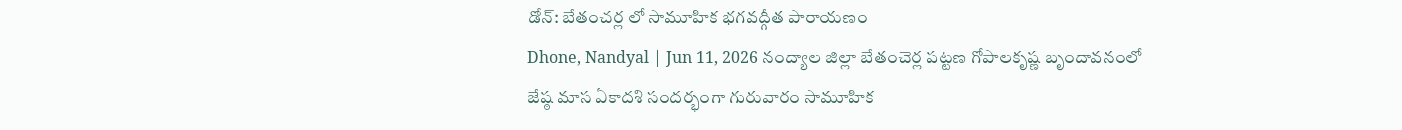డోన్: బేతంచర్ల లో సామూహిక భగవద్గీత పారాయణం
Dhone, Nandyal | Jun 11, 2026 నంద్యాల జిల్లా బేతంచెర్ల పట్టణ గోపాలకృష్ణ బృందావనంలో జేష్ఠ మాస ఏకాదశి సందర్భంగా గురువారం సామూహిక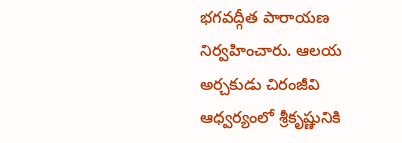భగవద్గీత పారాయణ నిర్వహించారు. ఆలయ అర్చకుడు చిరంజీవి ఆధ్వర్యంలో శ్రీకృష్ణునికి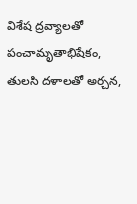విశేష ద్రవ్యాలతో పంచామృతాభిషేకం, తులసి దళాలతో అర్చన,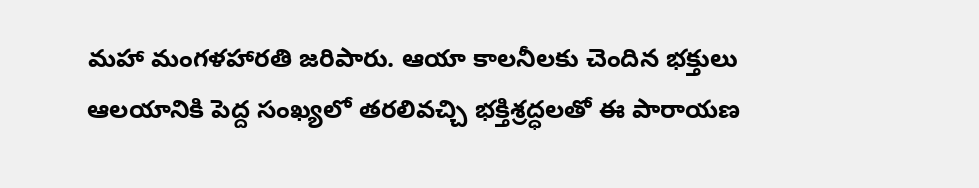మహా మంగళహారతి జరిపారు. ఆయా కాలనీలకు చెందిన భక్తులు ఆలయానికి పెద్ద సంఖ్యలో తరలివచ్చి భక్తిశ్రద్ధలతో ఈ పారాయణ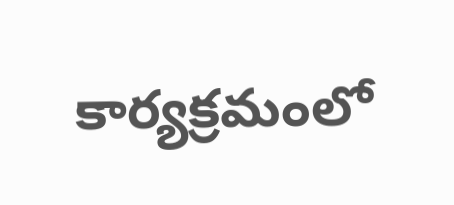కార్యక్రమంలో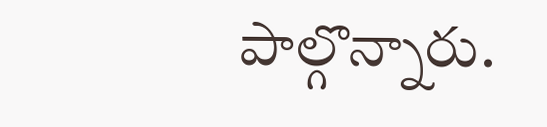పాల్గొన్నారు.